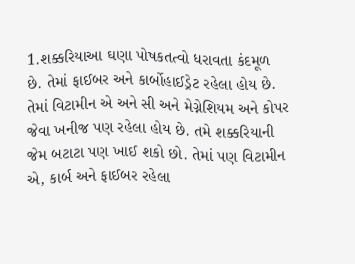1.શક્કરિયાઆ ઘણા પોષકતત્વો ધરાવતા કંદમૂળ છે. તેમાં ફાઈબર અને કાર્બોહાઈડ્રેટ રહેલા હોય છે. તેમાં વિટામીન એ અને સી અને મેગ્નેશિયમ અને કોપર જેવા ખનીજ પણ રહેલા હોય છે. તમે શક્કરિયાની જેમ બટાટા પણ ખાઈ શકો છો. તેમાં પણ વિટામીન એ, કાર્બ અને ફાઈબર રહેલા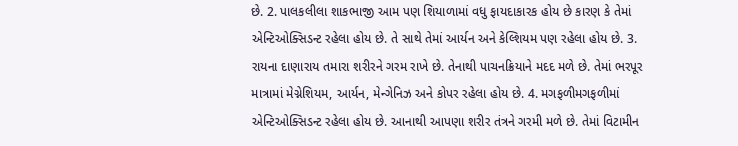છે. 2. પાલકલીલા શાકભાજી આમ પણ શિયાળામાં વધુ ફાયદાકારક હોય છે કારણ કે તેમાં એન્ટિઓક્સિડન્ટ રહેલા હોય છે. તે સાથે તેમાં આર્યન અને કેલ્શિયમ પણ રહેલા હોય છે. 3. રાયના દાણારાય તમારા શરીરને ગરમ રાખે છે. તેનાથી પાચનક્રિયાને મદદ મળે છે. તેમાં ભરપૂર માત્રામાં મેગ્નેશિયમ, આર્યન, મેન્ગેનિઝ અને કોપર રહેલા હોય છે. 4. મગફળીમગફળીમાં એન્ટિઓક્સિડન્ટ રહેલા હોય છે. આનાથી આપણા શરીર તંત્રને ગરમી મળે છે. તેમાં વિટામીન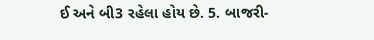ઈ અને બી3 રહેલા હોય છે. 5. બાજરી-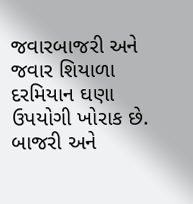જવારબાજરી અને જવાર શિયાળા દરમિયાન ઘણા ઉપયોગી ખોરાક છે. બાજરી અને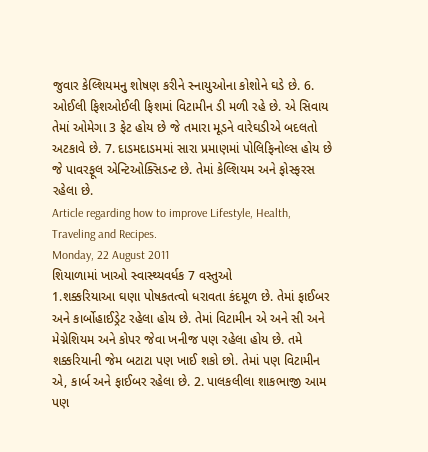જુવાર કેલ્શિયમનુ શોષણ કરીને સ્નાયુઓના કોશોને ઘડે છે. 6. ઓઈલી ફિશઓઈલી ફિશમાં વિટામીન ડી મળી રહે છે. એ સિવાય તેમાં ઓમેગા 3 ફેટ હોય છે જે તમારા મૂડને વારેઘડીએ બદલતો અટકાવે છે. 7. દાડમદાડમમાં સારા પ્રમાણમાં પોલિફિનોલ્સ હોય છે જે પાવરફૂલ એન્ટિઓક્સિડન્ટ છે. તેમાં કેલ્શિયમ અને ફોસ્ફરસ રહેલા છે.
Article regarding how to improve Lifestyle, Health, Traveling and Recipes.
Monday, 22 August 2011
શિયાળામાં ખાઓ સ્વાસ્થ્યવર્ધક 7 વસ્તુઓ
1.શક્કરિયાઆ ઘણા પોષકતત્વો ધરાવતા કંદમૂળ છે. તેમાં ફાઈબર અને કાર્બોહાઈડ્રેટ રહેલા હોય છે. તેમાં વિટામીન એ અને સી અને મેગ્નેશિયમ અને કોપર જેવા ખનીજ પણ રહેલા હોય છે. તમે શક્કરિયાની જેમ બટાટા પણ ખાઈ શકો છો. તેમાં પણ વિટામીન એ, કાર્બ અને ફાઈબર રહેલા છે. 2. પાલકલીલા શાકભાજી આમ પણ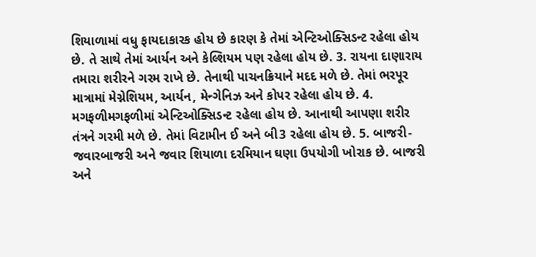શિયાળામાં વધુ ફાયદાકારક હોય છે કારણ કે તેમાં એન્ટિઓક્સિડન્ટ રહેલા હોય છે. તે સાથે તેમાં આર્યન અને કેલ્શિયમ પણ રહેલા હોય છે. 3. રાયના દાણારાય તમારા શરીરને ગરમ રાખે છે. તેનાથી પાચનક્રિયાને મદદ મળે છે. તેમાં ભરપૂર માત્રામાં મેગ્નેશિયમ, આર્યન, મેન્ગેનિઝ અને કોપર રહેલા હોય છે. 4. મગફળીમગફળીમાં એન્ટિઓક્સિડન્ટ રહેલા હોય છે. આનાથી આપણા શરીર તંત્રને ગરમી મળે છે. તેમાં વિટામીન ઈ અને બી3 રહેલા હોય છે. 5. બાજરી-જવારબાજરી અને જવાર શિયાળા દરમિયાન ઘણા ઉપયોગી ખોરાક છે. બાજરી અને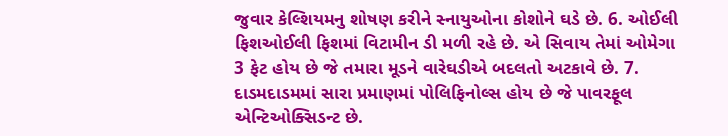જુવાર કેલ્શિયમનુ શોષણ કરીને સ્નાયુઓના કોશોને ઘડે છે. 6. ઓઈલી ફિશઓઈલી ફિશમાં વિટામીન ડી મળી રહે છે. એ સિવાય તેમાં ઓમેગા 3 ફેટ હોય છે જે તમારા મૂડને વારેઘડીએ બદલતો અટકાવે છે. 7. દાડમદાડમમાં સારા પ્રમાણમાં પોલિફિનોલ્સ હોય છે જે પાવરફૂલ એન્ટિઓક્સિડન્ટ છે.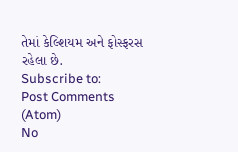તેમાં કેલ્શિયમ અને ફોસ્ફરસ રહેલા છે.
Subscribe to:
Post Comments (Atom)
No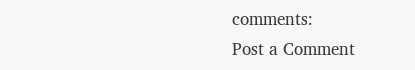comments:
Post a Comment